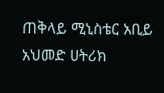ጠቅላይ ሚኒስቴር አቢይ አህመድ ሀትሪክ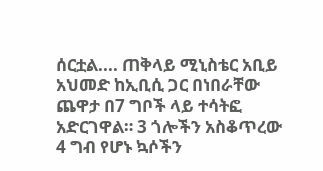ሰርቷል.... ጠቅላይ ሚኒስቴር አቢይ አህመድ ከኢቢሲ ጋር በነበራቸው ጨዋታ በ7 ግቦች ላይ ተሳትፎ አድርገዋል። 3 ጎሎችን አስቆጥረው 4 ግብ የሆኑ ኳሶችን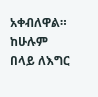አቀብለዋል። ከሁሉም በላይ ለእግር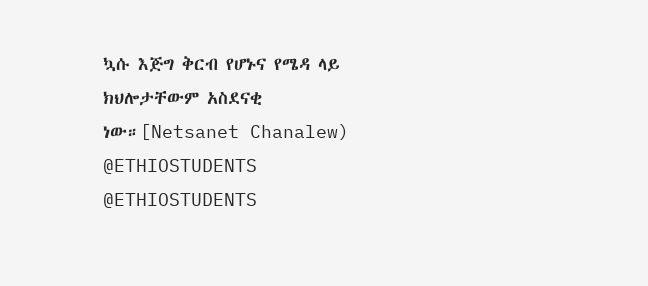ኳሱ እጅግ ቅርብ የሆኑና የሜዳ ላይ ክህሎታቸውም አስደናቂ ነው።[Netsanet Chanalew) @ETHIOSTUDENTS @ETHIOSTUDENTS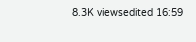8.3K viewsedited 16:59